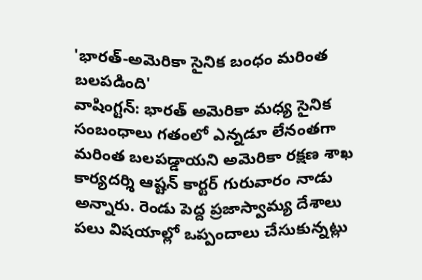'భారత్-అమెరికా సైనిక బంధం మరింత బలపడింది'
వాషింగ్టన్: భారత్ అమెరికా మధ్య సైనిక సంబంధాలు గతంలో ఎన్నడూ లేనంతగా మరింత బలపడ్డాయని అమెరికా రక్షణ శాఖ కార్యదర్శి ఆష్టన్ కార్టర్ గురువారం నాడు అన్నారు. రెండు పెద్ద ప్రజాస్వామ్య దేశాలు పలు విషయాల్లో ఒప్పందాలు చేసుకున్నట్లు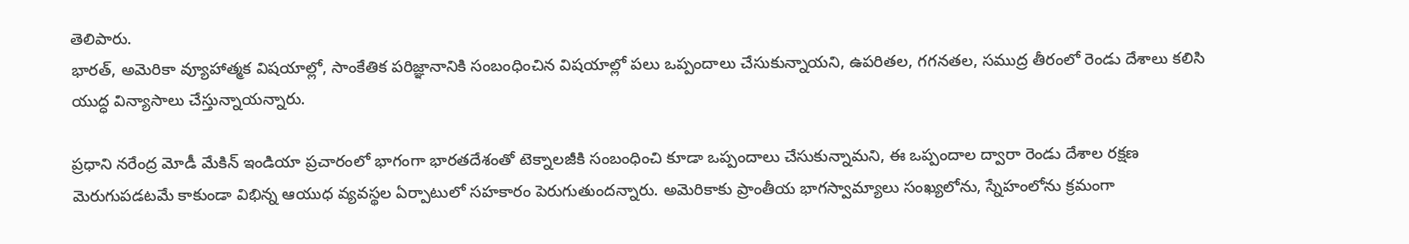తెలిపారు.
భారత్, అమెరికా వ్యూహాత్మక విషయాల్లో, సాంకేతిక పరిజ్ఞానానికి సంబంధించిన విషయాల్లో పలు ఒప్పందాలు చేసుకున్నాయని, ఉపరితల, గగనతల, సముద్ర తీరంలో రెండు దేశాలు కలిసి యుద్ధ విన్యాసాలు చేస్తున్నాయన్నారు.

ప్రధాని నరేంద్ర మోడీ మేకిన్ ఇండియా ప్రచారంలో భాగంగా భారతదేశంతో టెక్నాలజీకి సంబంధించి కూడా ఒప్పందాలు చేసుకున్నామని, ఈ ఒప్పందాల ద్వారా రెండు దేశాల రక్షణ మెరుగుపడటమే కాకుండా విభిన్న ఆయుధ వ్యవస్థల ఏర్పాటులో సహకారం పెరుగుతుందన్నారు. అమెరికాకు ప్రాంతీయ భాగస్వామ్యాలు సంఖ్యలోను, స్నేహంలోను క్రమంగా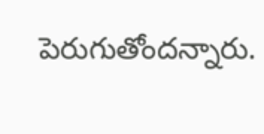పెరుగుతోందన్నారు.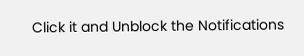Click it and Unblock the Notifications